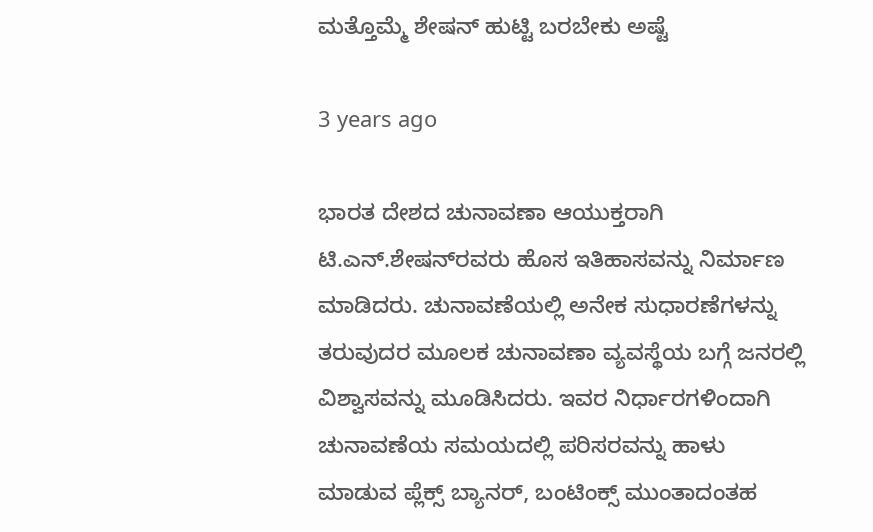ಮತ್ತೊಮ್ಮೆ ಶೇಷನ್ ಹುಟ್ಟಿ ಬರಬೇಕು ಅಷ್ಟೆ

3 years ago

ಭಾರತ ದೇಶದ ಚುನಾವಣಾ ಆಯುಕ್ತರಾಗಿ ಟಿ.ಎನ್‌.ಶೇಷನ್‌ರವರು ಹೊಸ ಇತಿಹಾಸವನ್ನು ನಿರ್ಮಾಣ ಮಾಡಿದರು. ಚುನಾವಣೆಯಲ್ಲಿ ಅನೇಕ ಸುಧಾರಣೆಗಳನ್ನು ತರುವುದರ ಮೂಲಕ ಚುನಾವಣಾ ವ್ಯವಸ್ಥೆಯ ಬಗ್ಗೆ ಜನರಲ್ಲಿ ವಿಶ್ವಾಸವನ್ನು ಮೂಡಿಸಿದರು. ಇವರ ನಿರ್ಧಾರಗಳಿಂದಾಗಿ ಚುನಾವಣೆಯ ಸಮಯದಲ್ಲಿ ಪರಿಸರವನ್ನು ಹಾಳು ಮಾಡುವ ಪ್ಲೆಕ್ಸ್ ಬ್ಯಾನರ್, ಬಂಟಿಂಕ್ಸ್ ಮುಂತಾದಂತಹ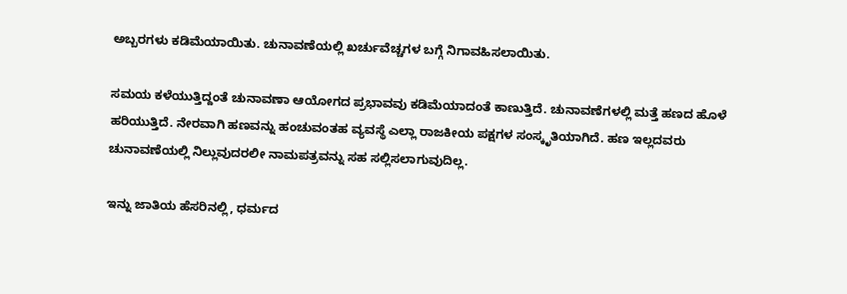ಅಬ್ಬರಗಳು ಕಡಿಮೆಯಾಯಿತು. ಚುನಾವಣೆಯಲ್ಲಿ ಖರ್ಚುವೆಚ್ಚಗಳ ಬಗ್ಗೆ ನಿಗಾವಹಿಸಲಾಯಿತು.

ಸಮಯ ಕಳೆಯುತ್ತಿದ್ದಂತೆ ಚುನಾವಣಾ ಆಯೋಗದ ಪ್ರಭಾವವು ಕಡಿಮೆಯಾದಂತೆ ಕಾಣುತ್ತಿದೆ. ಚುನಾವಣೆಗಳಲ್ಲಿ ಮತ್ತೆ ಹಣದ ಹೊಳೆ ಹರಿಯುತ್ತಿದೆ. ನೇರವಾಗಿ ಹಣವನ್ನು ಹಂಚುವಂತಹ ವ್ಯವಸ್ಥೆ ಎಲ್ಲಾ ರಾಜಕೀಯ ಪಕ್ಷಗಳ ಸಂಸ್ಕೃತಿಯಾಗಿದೆ. ಹಣ ಇಲ್ಲದವರು ಚುನಾವಣೆಯಲ್ಲಿ ನಿಲ್ಲುವುದರಲೀ ನಾಮಪತ್ರವನ್ನು ಸಹ ಸಲ್ಲಿಸಲಾಗುವುದಿಲ್ಲ.

ಇನ್ನು ಜಾತಿಯ ಹೆಸರಿನಲ್ಲಿ, ಧರ್ಮದ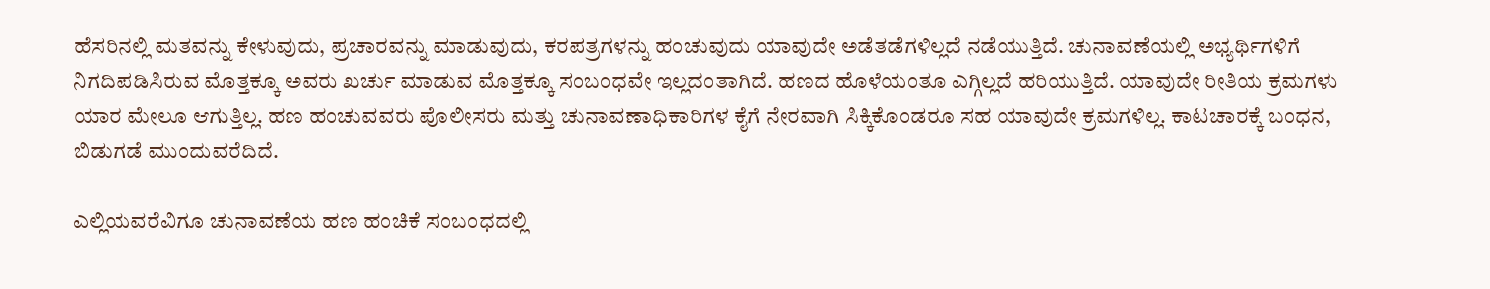ಹೆಸರಿನಲ್ಲಿ ಮತವನ್ನು ಕೇಳುವುದು, ಪ್ರಚಾರವನ್ನು ಮಾಡುವುದು, ಕರಪತ್ರಗಳನ್ನು ಹಂಚುವುದು ಯಾವುದೇ ಅಡೆತಡೆಗಳಿಲ್ಲದೆ ನಡೆಯುತ್ತಿದೆ. ಚುನಾವಣೆಯಲ್ಲಿ ಅಭ್ಯರ್ಥಿಗಳಿಗೆ ನಿಗದಿಪಡಿಸಿರುವ ಮೊತ್ತಕ್ಕೂ ಅವರು ಖರ್ಚು ಮಾಡುವ ಮೊತ್ತಕ್ಕೂ ಸಂಬಂಧವೇ ಇಲ್ಲದಂತಾಗಿದೆ. ಹಣದ ಹೊಳೆಯಂತೂ ಎಗ್ಗಿಲ್ಲದೆ ಹರಿಯುತ್ತಿದೆ. ಯಾವುದೇ ರೀತಿಯ ಕ್ರಮಗಳು ಯಾರ ಮೇಲೂ ಆಗುತ್ತಿಲ್ಲ. ಹಣ ಹಂಚುವವರು ಪೊಲೀಸರು ಮತ್ತು ಚುನಾವಣಾಧಿಕಾರಿಗಳ ಕೈಗೆ ನೇರವಾಗಿ ಸಿಕ್ಕಿಕೊಂಡರೂ ಸಹ ಯಾವುದೇ ಕ್ರಮಗಳಿಲ್ಲ. ಕಾಟಚಾರಕ್ಕೆ ಬಂಧನ, ಬಿಡುಗಡೆ ಮುಂದುವರೆದಿದೆ.

ಎಲ್ಲಿಯವರೆವಿಗೂ ಚುನಾವಣೆಯ ಹಣ ಹಂಚಿಕೆ ಸಂಬಂಧದಲ್ಲಿ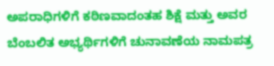ಅಪರಾಧಿಗಳಿಗೆ ಕಠಿಣವಾದಂತಹ ಶಿಕ್ಷೆ ಮತ್ತು ಅವರ ಬೆಂಬಲಿತ ಅಭ್ಯರ್ಥಿಗಳಿಗೆ ಚುನಾವಣೆಯ ನಾಮಪತ್ರ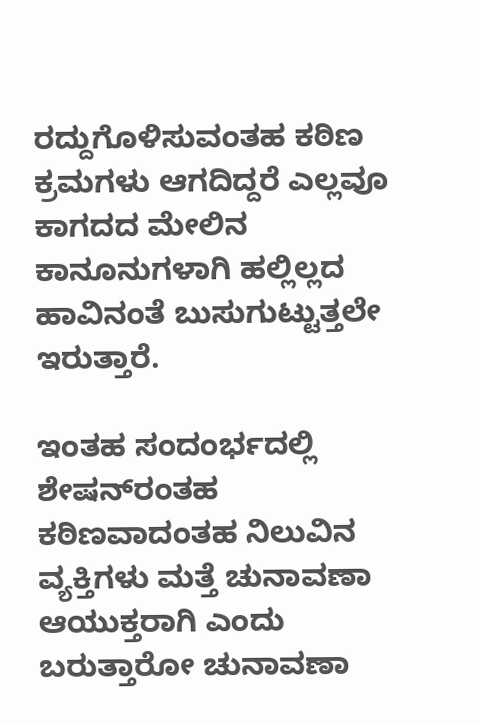ರದ್ದುಗೊಳಿಸುವಂತಹ ಕಠಿಣ ಕ್ರಮಗಳು ಆಗದಿದ್ದರೆ ಎಲ್ಲವೂ ಕಾಗದದ ಮೇಲಿನ ಕಾನೂನುಗಳಾಗಿ ಹಲ್ಲಿಲ್ಲದ ಹಾವಿನಂತೆ ಬುಸುಗುಟ್ಟುತ್ತಲೇ ಇರುತ್ತಾರೆ.

ಇಂತಹ ಸಂದಂರ್ಭದಲ್ಲಿ ಶೇಷನ್‌ರಂತಹ ಕಠಿಣವಾದಂತಹ ನಿಲುವಿನ ವ್ಯಕ್ತಿಗಳು ಮತ್ತೆ ಚುನಾವಣಾ ಆಯುಕ್ತರಾಗಿ ಎಂದು ಬರುತ್ತಾರೋ ಚುನಾವಣಾ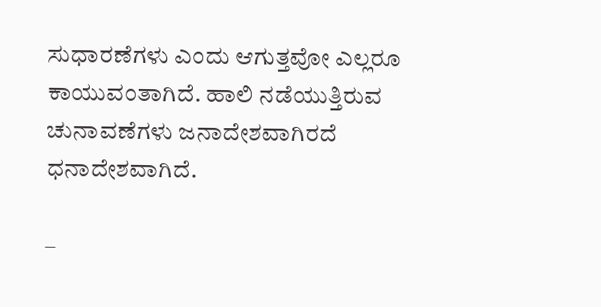ಸುಧಾರಣೆಗಳು ಎಂದು ಆಗುತ್ತವೋ ಎಲ್ಲರೂ ಕಾಯುವಂತಾಗಿದೆ. ಹಾಲಿ ನಡೆಯುತ್ತಿರುವ ಚುನಾವಣೆಗಳು ಜನಾದೇಶವಾಗಿರದೆ ಧನಾದೇಶವಾಗಿದೆ.

–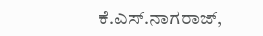ಕೆ.ಎಸ್‌.ನಾಗರಾಜ್,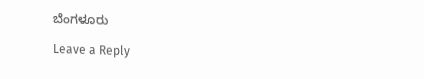ಬೆಂಗಳೂರು

Leave a Reply